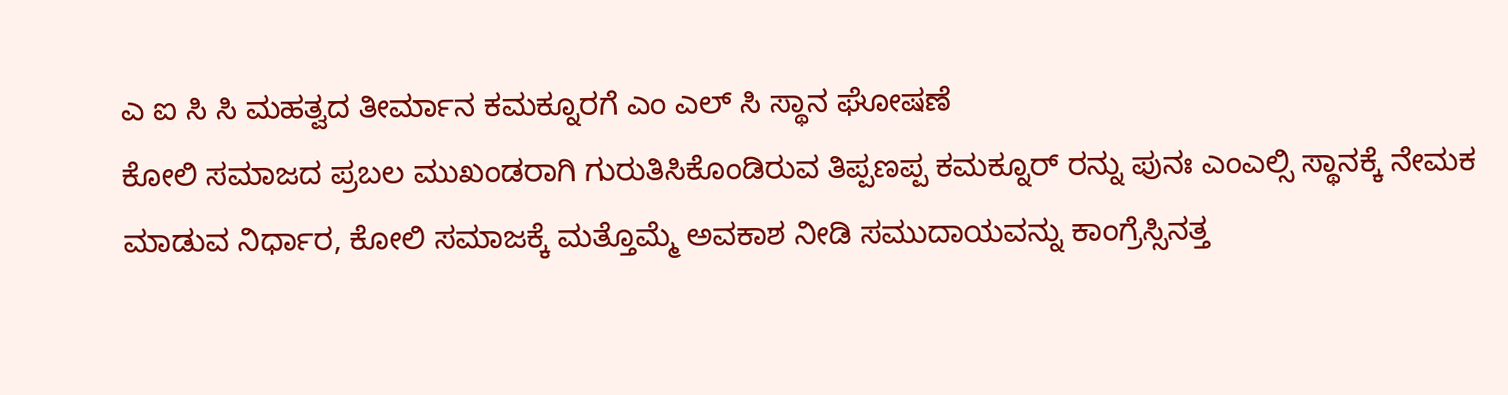ಎ ಐ ಸಿ ಸಿ ಮಹತ್ವದ ತೀರ್ಮಾನ ಕಮಕ್ನೂರಗೆ ಎಂ ಎಲ್ ಸಿ ಸ್ಥಾನ ಘೋಷಣೆ
ಕೋಲಿ ಸಮಾಜದ ಪ್ರಬಲ ಮುಖಂಡರಾಗಿ ಗುರುತಿಸಿಕೊಂಡಿರುವ ತಿಪ್ಪಣಪ್ಪ ಕಮಕ್ನೂರ್ ರನ್ನು ಪುನಃ ಎಂಎಲ್ಸಿ ಸ್ಥಾನಕ್ಕೆ ನೇಮಕ ಮಾಡುವ ನಿರ್ಧಾರ, ಕೋಲಿ ಸಮಾಜಕ್ಕೆ ಮತ್ತೊಮ್ಮೆ ಅವಕಾಶ ನೀಡಿ ಸಮುದಾಯವನ್ನು ಕಾಂಗ್ರೆಸ್ಸಿನತ್ತ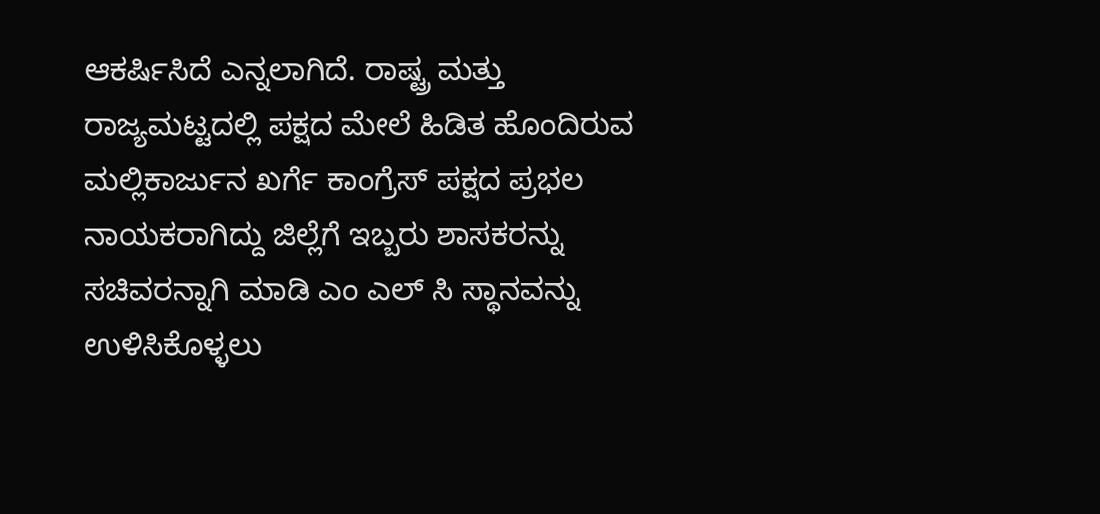ಆಕರ್ಷಿಸಿದೆ ಎನ್ನಲಾಗಿದೆ. ರಾಷ್ಟ್ರ ಮತ್ತು ರಾಜ್ಯಮಟ್ಟದಲ್ಲಿ ಪಕ್ಷದ ಮೇಲೆ ಹಿಡಿತ ಹೊಂದಿರುವ ಮಲ್ಲಿಕಾರ್ಜುನ ಖರ್ಗೆ ಕಾಂಗ್ರೆಸ್ ಪಕ್ಷದ ಪ್ರಭಲ ನಾಯಕರಾಗಿದ್ದು ಜಿಲ್ಲೆಗೆ ಇಬ್ಬರು ಶಾಸಕರನ್ನು ಸಚಿವರನ್ನಾಗಿ ಮಾಡಿ ಎಂ ಎಲ್ ಸಿ ಸ್ಥಾನವನ್ನು ಉಳಿಸಿಕೊಳ್ಳಲು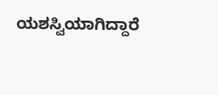ಯಶಸ್ವಿಯಾಗಿದ್ದಾರೆ